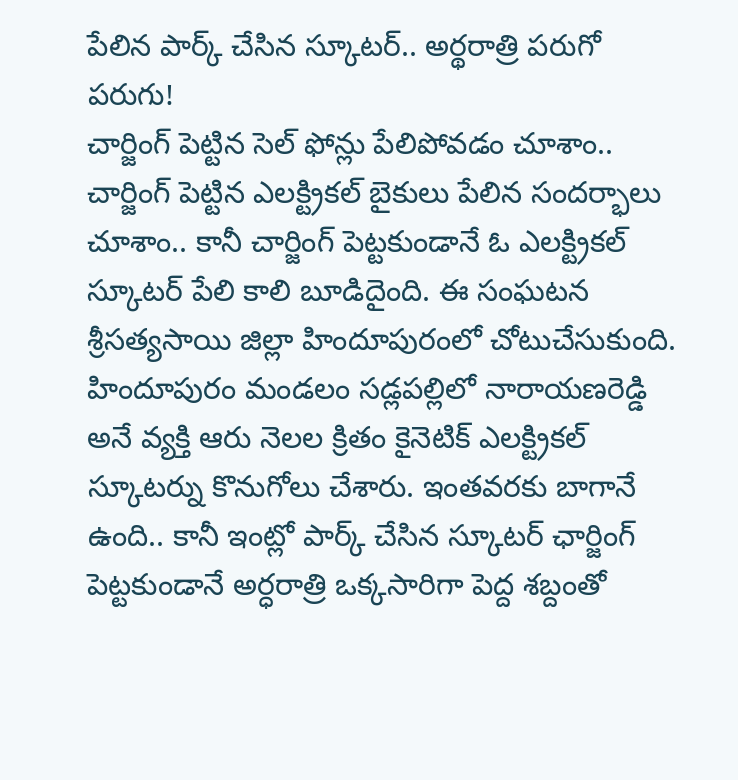పేలిన పార్క్ చేసిన స్కూటర్.. అర్థరాత్రి పరుగో పరుగు!
చార్జింగ్ పెట్టిన సెల్ ఫోన్లు పేలిపోవడం చూశాం.. చార్జింగ్ పెట్టిన ఎలక్ట్రికల్ బైకులు పేలిన సందర్భాలు చూశాం.. కానీ చార్జింగ్ పెట్టకుండానే ఓ ఎలక్ట్రికల్ స్కూటర్ పేలి కాలి బూడిదైంది. ఈ సంఘటన శ్రీసత్యసాయి జిల్లా హిందూపురంలో చోటుచేసుకుంది. హిందూపురం మండలం సడ్లపల్లిలో నారాయణరెడ్డి అనే వ్యక్తి ఆరు నెలల క్రితం కైనెటిక్ ఎలక్ట్రికల్ స్కూటర్ను కొనుగోలు చేశారు. ఇంతవరకు బాగానే ఉంది.. కానీ ఇంట్లో పార్క్ చేసిన స్కూటర్ ఛార్జింగ్ పెట్టకుండానే అర్ధరాత్రి ఒక్కసారిగా పెద్ద శబ్దంతో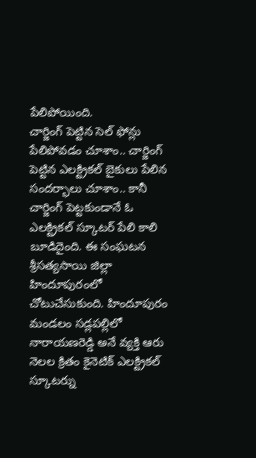పేలిపోయింది.
చార్జింగ్ పెట్టిన సెల్ ఫోన్లు పేలిపోవడం చూశాం.. చార్జింగ్ పెట్టిన ఎలక్ట్రికల్ బైకులు పేలిన సందర్భాలు చూశాం.. కానీ చార్జింగ్ పెట్టకుండానే ఓ ఎలక్ట్రికల్ స్కూటర్ పేలి కాలి బూడిదైంది. ఈ సంఘటన శ్రీసత్యసాయి జిల్లా హిందూపురంలో చోటుచేసుకుంది. హిందూపురం మండలం సడ్లపల్లిలో నారాయణరెడ్డి అనే వ్యక్తి ఆరు నెలల క్రితం కైనెటిక్ ఎలక్ట్రికల్ స్కూటర్ను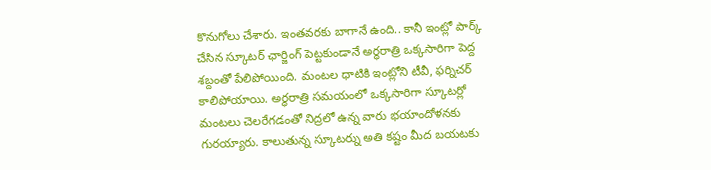కొనుగోలు చేశారు. ఇంతవరకు బాగానే ఉంది.. కానీ ఇంట్లో పార్క్ చేసిన స్కూటర్ ఛార్జింగ్ పెట్టకుండానే అర్ధరాత్రి ఒక్కసారిగా పెద్ద శబ్దంతో పేలిపోయింది. మంటల ధాటికి ఇంట్లోని టీవీ, ఫర్నిచర్ కాలిపోయాయి. అర్ధరాత్రి సమయంలో ఒక్కసారిగా స్కూటర్లో మంటలు చెలరేగడంతో నిద్రలో ఉన్న వారు భయాందోళనకు గురయ్యారు. కాలుతున్న స్కూటర్ను అతి కష్టం మీద బయటకు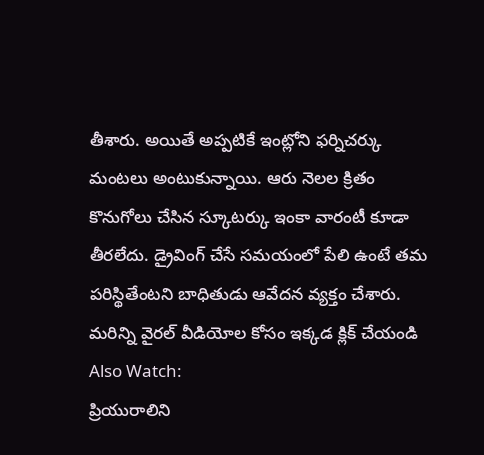తీశారు. అయితే అప్పటికే ఇంట్లోని ఫర్నిచర్కు మంటలు అంటుకున్నాయి. ఆరు నెలల క్రితం కొనుగోలు చేసిన స్కూటర్కు ఇంకా వారంటీ కూడా తీరలేదు. డ్రైవింగ్ చేసే సమయంలో పేలి ఉంటే తమ పరిస్థితేంటని బాధితుడు ఆవేదన వ్యక్తం చేశారు.
మరిన్ని వైరల్ వీడియోల కోసం ఇక్కడ క్లిక్ చేయండి
Also Watch:
ప్రియురాలిని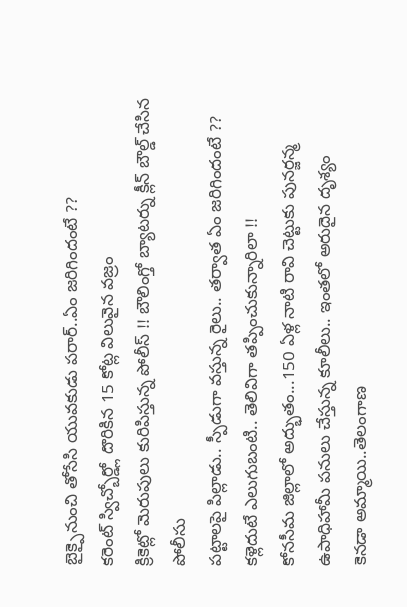బైక్పైనుంచి తోసేసి యువకుడు పరార్..ఏం జరిగిందంటే ??
కరెంట్ స్విచ్బోర్డ్లో దొరికిన 15 కోట్ల విలువైన వజ్రం
క్రికెట్లో మెరుపులు కురిపిస్తున్న పోలీస్ !! బౌలింగ్తో బ్యాటర్ను క్లీన్ బౌల్డ్ చేసిన పోలీసు
పట్టాలపై పిల్లాడు.. స్పీడుగా వస్తున్న రైలు.. తర్వాత ఏం జరిగిందంటే ??
కళ్లెదుటే ఎలుగుబంటి.. తెలివిగా తప్పించుకున్నారిలా !!
కోనసీమ జిల్లాలో అద్భుతం...150 ఏళ్ల నాటి రావి చెట్టుకు పునర్జన్మ
ఉపాధిహామీ పనులు చేస్తున్న కూలీలు.. ఇంతలో అరుదైన దృశ్యం
కెనడా అమ్మాయి..తెలంగాణ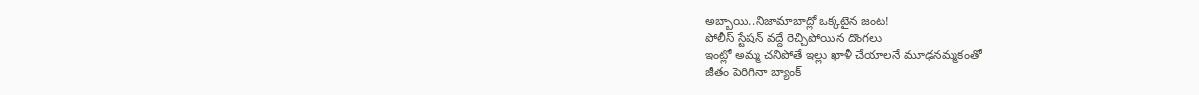అబ్బాయి..నిజామాబాద్లో ఒక్కటైన జంట!
పోలీస్ స్టేషన్ వద్దే రెచ్చిపోయిన దొంగలు
ఇంట్లో అమ్మ చనిపోతే ఇల్లు ఖాళీ చేయాలనే మూఢనమ్మకంతో
జీతం పెరిగినా బ్యాంక్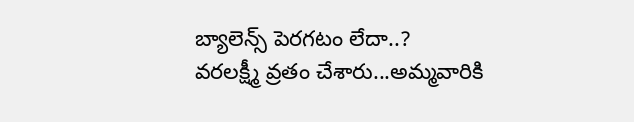బ్యాలెన్స్ పెరగటం లేదా..?
వరలక్ష్మీ వ్రతం చేశారు...అమ్మవారికి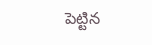పెట్టిన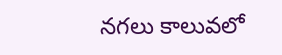నగలు కాలువలో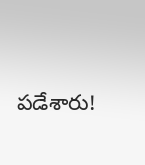పడేశారు!